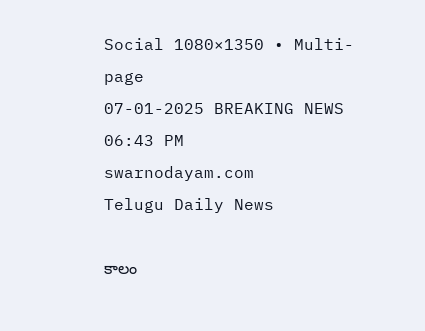Social 1080×1350 • Multi-page
07-01-2025 BREAKING NEWS 06:43 PM
swarnodayam.com
Telugu Daily News

కాలం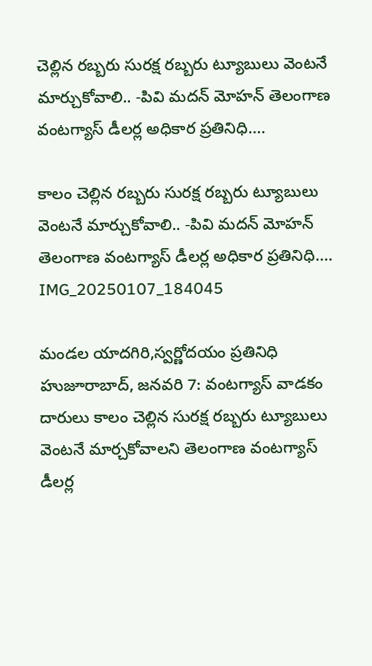చెల్లిన రబ్బరు సురక్ష రబ్బరు ట్యూబులు వెంటనే మార్చుకోవాలి.. -పివి మదన్ మోహన్ తెలంగాణ వంటగ్యాస్ డీలర్ల అధికార ప్రతినిధి….

కాలం చెల్లిన రబ్బరు సురక్ష రబ్బరు ట్యూబులు వెంటనే మార్చుకోవాలి.. -పివి మదన్ మోహన్ తెలంగాణ వంటగ్యాస్ డీలర్ల అధికార ప్రతినిధి….
IMG_20250107_184045

మండల యాదగిరి,స్వర్ణోదయం ప్రతినిధి హుజూరాబాద్, జనవరి 7: వంటగ్యాస్ వాడకం దారులు కాలం చెల్లిన సురక్ష రబ్బరు ట్యూబులు వెంటనే మార్చకోవాలని తెలంగాణ వంటగ్యాస్ డీలర్ల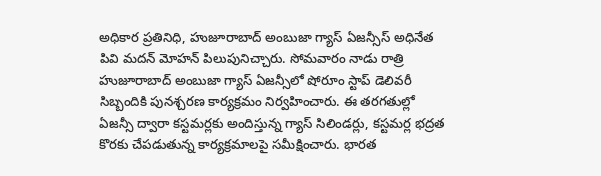అధికార ప్రతినిధి, హుజూరాబాద్ అంబుజా గ్యాస్ ఏజన్సీస్ అధినేత పివి మదన్ మోహన్ పిలుపునిచ్చారు. సోమవారం నాడు రాత్రి హుజూరాబాద్ అంబుజా గ్యాస్ ఏజన్సీలో షోరూం స్టాప్ డెలివరీ సిబ్బందికి పునశ్చరణ కార్యక్రమం నిర్వహించారు. ఈ తరగతుల్లో ఏజన్సీ ద్వారా కస్టమర్లకు అందిస్తున్న గ్యాస్ సిలిండర్లు, కస్టమర్ల భద్రత కొరకు చేపడుతున్న కార్యక్రమాలపై సమీక్షించారు. భారత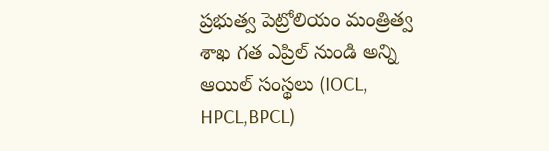ప్రభుత్వ పెట్రోలియం మంత్రిత్వ శాఖ గత ఎప్రిల్ నుండి అన్ని ఆయిల్ సంస్థలు (IOCL, HPCL,BPCL)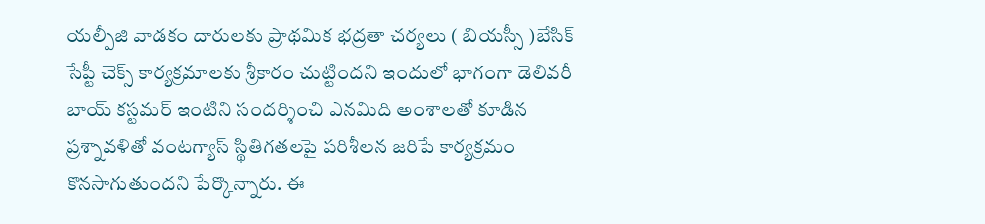యల్పీజి వాడకం దారులకు ప్రాథమిక భద్రతా చర్యలు ( బియస్సీ )బేసిక్ సేప్టీ చెక్స్ కార్యక్రమాలకు శ్రీకారం చుట్టిందని ఇందులో భాగంగా డెలివరీ బాయ్ కస్టమర్ ఇంటిని సందర్శించి ఎనమిది అంశాలతో కూడిన ప్రశ్నావళితో వంటగ్యాస్ స్థితిగతలపై పరిశీలన జరిపే కార్యక్రమం కొనసాగుతుందని పేర్కొన్నారు. ఈ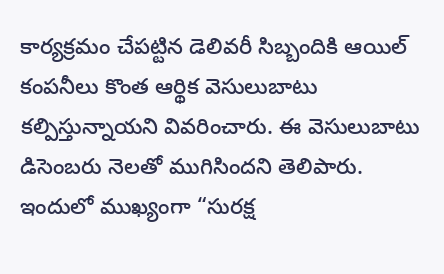కార్యక్రమం చేపట్టిన డెలివరీ సిబ్బందికి ఆయిల్ కంపనీలు కొంత ఆర్థిక వెసులుబాటు కల్పిస్తున్నాయని వివరించారు. ఈ వెసులుబాటు డిసెంబరు నెలతో ముగిసిందని తెలిపారు. ఇందులో ముఖ్యంగా “సురక్ష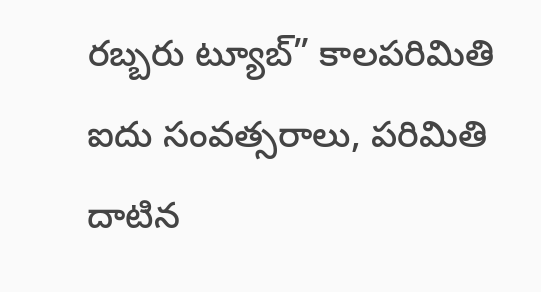రబ్బరు ట్యూబ్” కాలపరిమితి ఐదు సంవత్సరాలు, పరిమితి దాటిన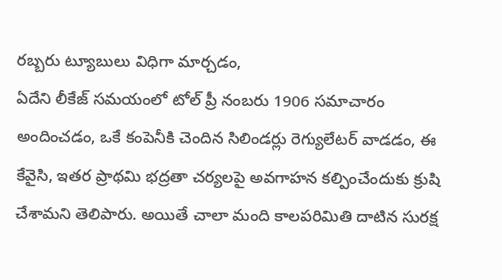రబ్బరు ట్యూబులు విధిగా మార్చడం,
ఏదేని లీకేజ్ సమయంలో టోల్ ప్రీ నంబరు 1906 సమాచారం అందించడం, ఒకే కంపెనీకి చెందిన సిలిండర్లు రెగ్యులేటర్ వాడడం, ఈ కేవైసి, ఇతర ప్రాథమి భద్రతా చర్యలపై అవగాహన కల్పించేందుకు క్రుషి చేశామని తెలిపారు. అయితే చాలా మంది కాలపరిమితి దాటిన సురక్ష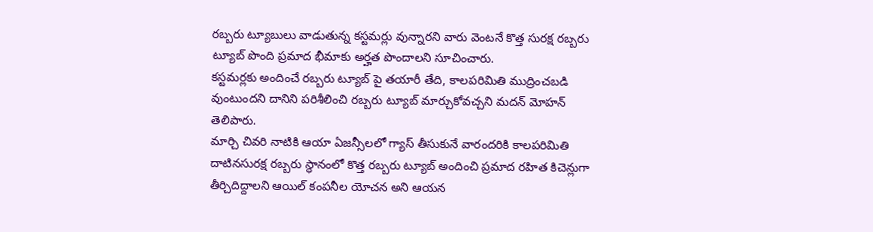రబ్బరు ట్యూబులు వాడుతున్న కస్టమర్లు వున్నారని వారు వెంటనే కొత్త సురక్ష రబ్బరు ట్యూబ్ పొంది ప్రమాద భీమాకు అర్హత పొందాలని సూచించారు.
కస్టమర్లకు అందించే రబ్బరు ట్యూబ్ పై తయారీ తేది, కాలపరిమితి ముద్రించబడి వుంటుందని దానిని పరిశీలించి రబ్బరు ట్యూబ్ మార్చుకోవచ్చని మదన్ మోహన్ తెలిపారు.
మార్చి చివరి నాటికి ఆయా ఏజన్సీలలో గ్యాస్ తీసుకునే వారందరికి కాలపరిమితి దాటినసురక్ష రబ్బరు స్థానంలో కొత్త రబ్బరు ట్యూబ్ అందించి ప్రమాద రహిత కిచెన్లుగా తీర్చిదిద్దాలని ఆయిల్ కంపనీల యోచన అని ఆయన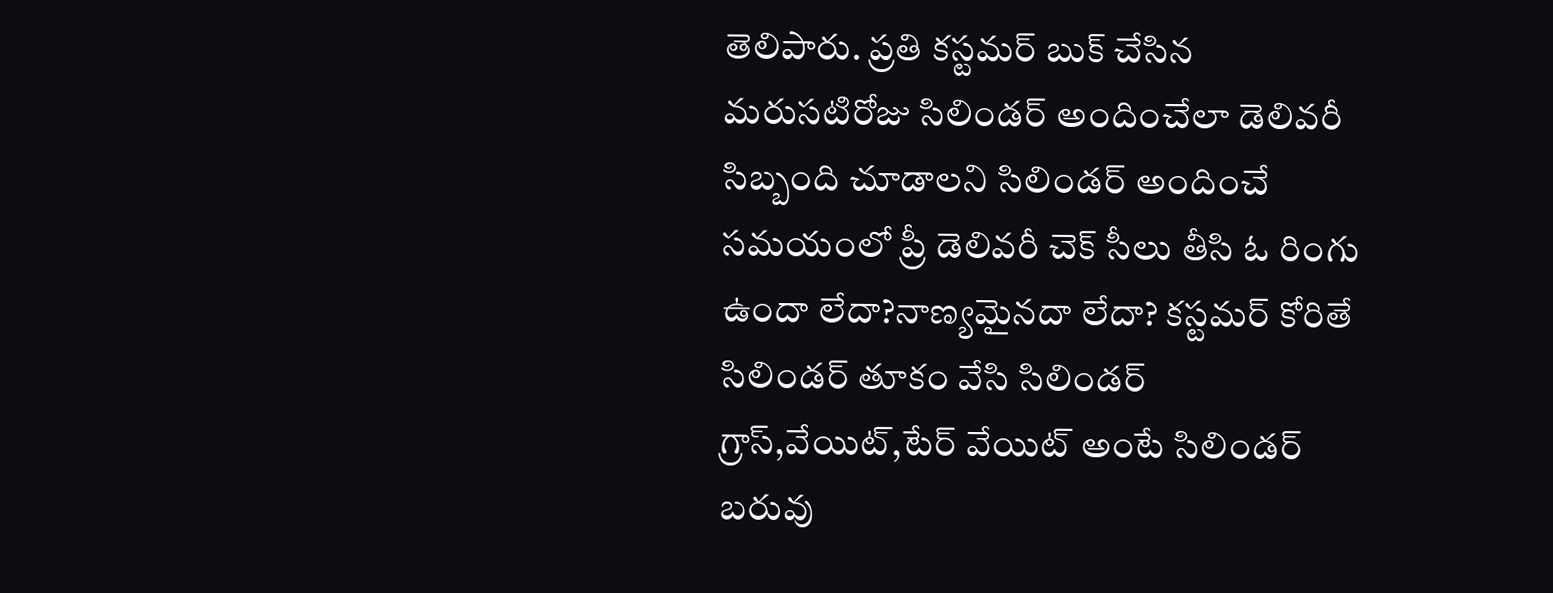తెలిపారు. ప్రతి కస్టమర్ బుక్ చేసిన మరుసటిరోజు సిలిండర్ అందించేలా డెలివరీ సిబ్బంది చూడాలని సిలిండర్ అందించే సమయంలో ప్రీ డెలివరీ చెక్ సీలు తీసి ఓ రింగు ఉందా లేదా?నాణ్యమైనదా లేదా? కస్టమర్ కోరితే సిలిండర్ తూకం వేసి సిలిండర్ గ్రాస్,వేయిట్,టేర్ వేయిట్ అంటే సిలిండర్ బరువు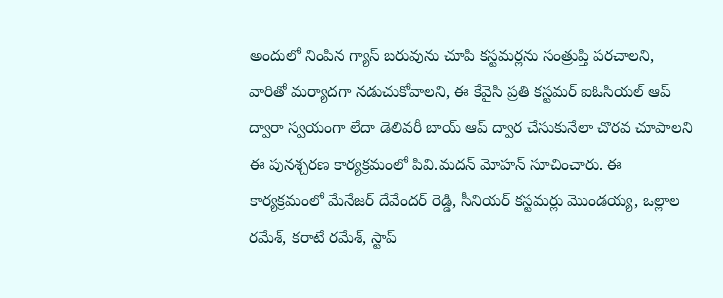అందులో నింపిన గ్యాస్ బరువును చూపి కస్టమర్లను సంత్రుప్తి పరచాలని, వారితో మర్యాదగా నడుచుకోవాలని, ఈ కేవైసి ప్రతి కస్టమర్ ఐఓసియల్ ఆప్ ద్వారా స్వయంగా లేదా డెలివరీ బాయ్ ఆప్ ద్వార చేసుకునేలా చొరవ చూపాలని ఈ పునశ్చరణ కార్యక్రమంలో పివి.మదన్ మోహన్ సూచించారు. ఈ కార్యక్రమంలో మేనేజర్ దేవేందర్ రెడ్డి, సీనియర్ కస్టమర్లు మొండయ్య, ఒల్లాల రమేశ్, కరాటే రమేశ్, స్టాప్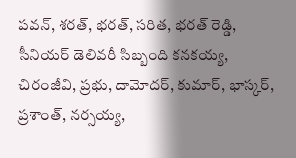పవన్, శరత్, భరత్, సరిత, భరత్ రెడ్డి, సీనియర్ డెలివరీ సిబ్బంది కనకయ్య, చిరంజీవి, ప్రభు, దామోదర్, కుమార్, భాస్కర్, ప్రశాంత్, నర్సయ్య,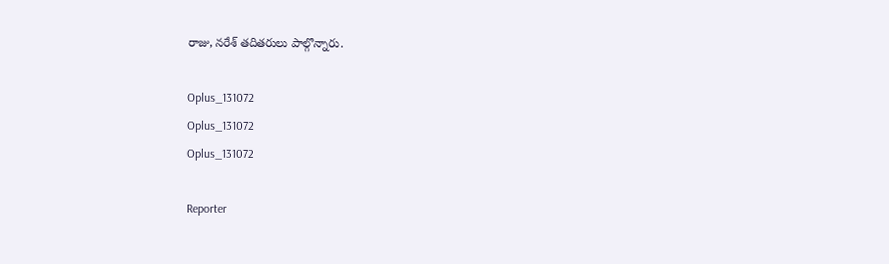రాజు, నరేశ్ తదితరులు పాల్గొన్నారు.

Oplus_131072
Oplus_131072
Oplus_131072

Reporter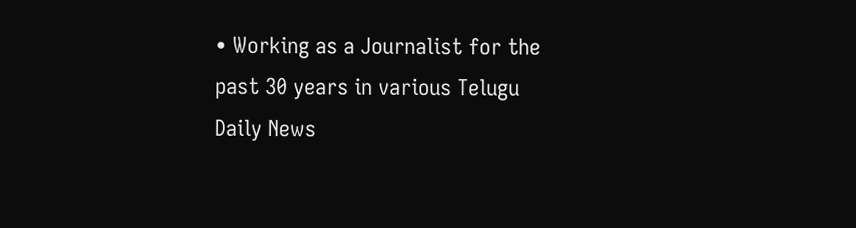• Working as a Journalist for the past 30 years in various Telugu Daily News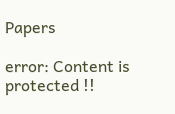Papers

error: Content is protected !!